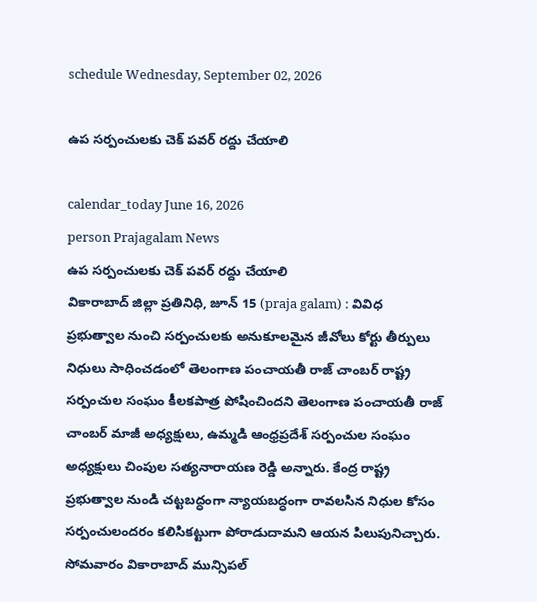schedule Wednesday, September 02, 2026

ఉప సర్పంచులకు చెక్ పవర్ రద్దు చేయాలి

calendar_today June 16, 2026
person Prajagalam News
ఉప సర్పంచులకు చెక్ పవర్ రద్దు చేయాలి
వికారాబాద్ జిల్లా ప్రతినిధి, జూన్ 15 (praja galam) : వివిధ ప్రభుత్వాల నుంచి సర్పంచులకు అనుకూలమైన జీవోలు కోర్టు తీర్పులు నిధులు సాధించడంలో తెలంగాణ పంచాయతీ రాజ్ చాంబర్ రాష్ట్ర సర్పంచుల సంఘం కీలకపాత్ర పోషించిందని తెలంగాణ పంచాయతీ రాజ్ చాంబర్ మాజీ అధ్యక్షులు, ఉమ్మడి ఆంధ్రప్రదేశ్ సర్పంచుల సంఘం అధ్యక్షులు చింపుల సత్యనారాయణ రెడ్డి అన్నారు. కేంద్ర రాష్ట్ర ప్రభుత్వాల నుండి చట్టబద్ధంగా న్యాయబద్ధంగా రావలసిన నిధుల కోసం సర్పంచులందరం కలిసికట్టుగా పోరాడుదామని ఆయన పిలుపునిచ్చారు. సోమవారం వికారాబాద్ మున్సిపల్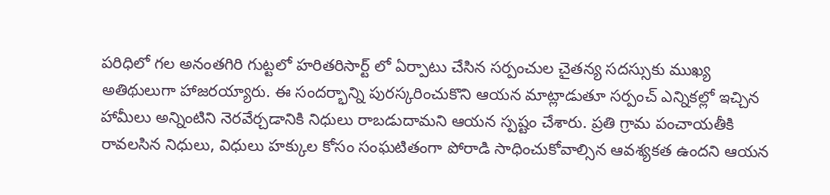పరిధిలో గల అనంతగిరి గుట్టలో హరితరిసార్ట్ లో ఏర్పాటు చేసిన సర్పంచుల చైతన్య సదస్సుకు ముఖ్య అతిథులుగా హాజరయ్యారు. ఈ సందర్భాన్ని పురస్కరించుకొని ఆయన మాట్లాడుతూ సర్పంచ్ ఎన్నికల్లో ఇచ్చిన హామీలు అన్నింటిని నెరవేర్చడానికి నిధులు రాబడుదామని ఆయన స్పష్టం చేశారు. ప్రతి గ్రామ పంచాయతీకి రావలసిన నిధులు, విధులు హక్కుల కోసం సంఘటితంగా పోరాడి సాధించుకోవాల్సిన ఆవశ్యకత ఉందని ఆయన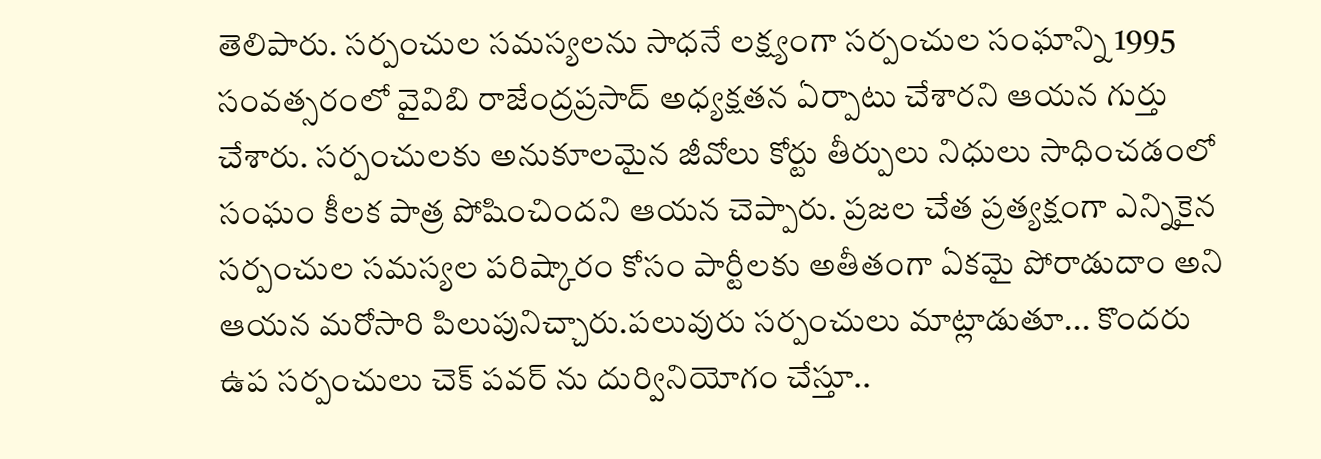తెలిపారు. సర్పంచుల సమస్యలను సాధనే లక్ష్యంగా సర్పంచుల సంఘాన్ని 1995 సంవత్సరంలో వైవిబి రాజేంద్రప్రసాద్ అధ్యక్షతన ఏర్పాటు చేశారని ఆయన గుర్తు చేశారు. సర్పంచులకు అనుకూలమైన జీవోలు కోర్టు తీర్పులు నిధులు సాధించడంలో సంఘం కీలక పాత్ర పోషించిందని ఆయన చెప్పారు. ప్రజల చేత ప్రత్యక్షంగా ఎన్నికైన సర్పంచుల సమస్యల పరిష్కారం కోసం పార్టీలకు అతీతంగా ఏకమై పోరాడుదాం అని ఆయన మరోసారి పిలుపునిచ్చారు.పలువురు సర్పంచులు మాట్లాడుతూ... కొందరు ఉప సర్పంచులు చెక్ పవర్ ను దుర్వినియోగం చేస్తూ..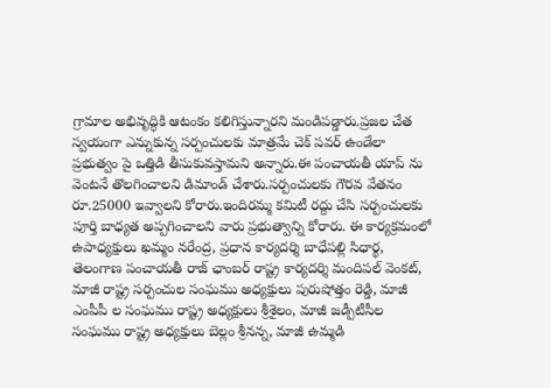గ్రామాల అభివృద్ధికి ఆటంకం కలిగిస్తున్నారని మండిపడ్డారు.ప్రజల చేత స్వయంగా ఎన్నుకున్న సర్పంచులకు మాత్రమే చెక్ పవర్ ఉండేలా ప్రభుత్వం పై ఒత్తిడి తీసుకువస్తామని అన్నారు.ఈ పంచాయతీ యాప్ ను వెంటనే తొలగించాలని డిమాండ్ చేశారు.సర్పంచులకు గౌరవ వేతనం రూ.25000 ఇవ్వాలని కోరారు.ఇందిరమ్మ కమిటీ రద్దు చేసి సర్పంచులకు పూర్తి బాధ్యత అప్పగించాలని వారు ప్రభుత్వాన్ని కోరారు. ఈ కార్యక్రమంలో ఉపాధ్యక్షులు ఖమ్మం నరేంద్ర, ప్రధాన కార్యదర్శి బాధేపల్లి సిధార్థ, తెలంగాణ పంచాయతీ రాజ్ ఛాంబర్ రాష్ట్ర కార్యదర్శి మందిపల్ వెంకట్, మాజీ రాష్ట్ర సర్పంచుల సంఘము అధ్యక్షులు పురుషోత్తం రెడ్డి, మాజీ ఎంపీపీ ల సంఘము రాష్ట్ర అధ్యక్షులు శ్రీశైలం, మాజీ జడ్పీటీసీల సంఘము రాష్ట్ర అధ్యక్షులు బెల్లం శ్రీనన్న, మాజీ ఉమ్మడి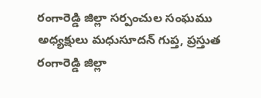రంగారెడ్డి జిల్లా సర్పంచుల సంఘము అధ్యక్షులు మధుసూదన్ గుప్త, ప్రస్తుత రంగారెడ్డి జిల్లా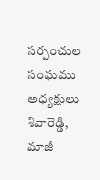సర్పంచుల సంఘము అధ్యక్షులు శివారెడ్డి, మాజీ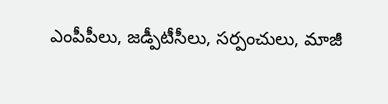ఎంపీపీలు, జడ్పీటీసీలు, సర్పంచులు, మాజీ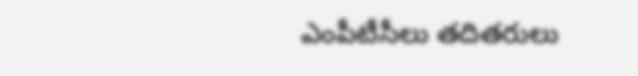ఎంపీటీసీలు తదితరులు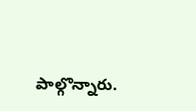పాల్గొన్నారు.